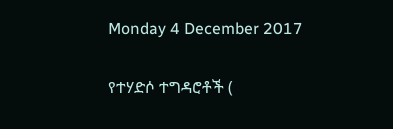Monday 4 December 2017

የተሃድሶ ተግዳሮቶች (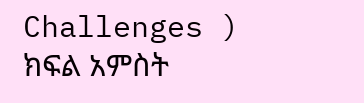Challenges ) ክፍል አምስት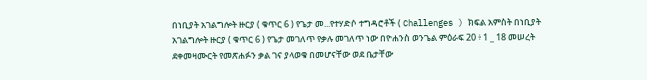በነቢያት አገልግሎት ዙርያ ( ቁጥር 6 ) የጌታ መ...የተሃድሶ ተግዳሮቶች ( Challenges ) ክፍል አምስት በነቢያት አገልግሎት ዙርያ ( ቁጥር 6 ) የጌታ መገለጥ የቃሉ መገለጥ ነው በዮሐንስ ወንጌል ምዕራፍ 20 ፥ 1 _ 18 መሠረት ደቀመዛሙርት የመጽሐፉን ቃል ገና ያላወቁ በመሆናቸው ወደ ቤታቸው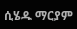ሲሄዱ ማርያም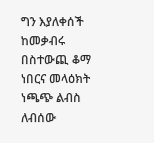ግን እያለቀሰች ከመቃብሩ በስተውጪ ቆማ ነበርና መላዕክት ነጫጭ ልብስ ለብሰው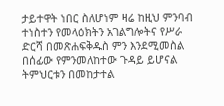ታይተዋት ነበር ስለሆነም ዛሬ ከዚህ ምንባብ ተነስተን የመላዕክትን አገልግሎትና የሥራ ድርሻ በመጽሐፍቅዱስ ምን እንደሚመስል በሰፊው የምንመለከተው ጉዳይ ይሆናል ትምህርቱን በመከታተል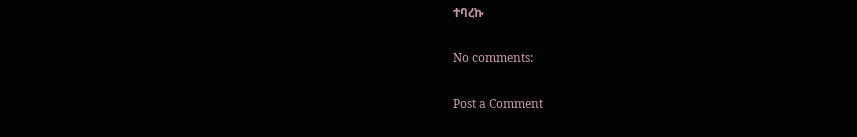ተባረኩ

No comments:

Post a Comment